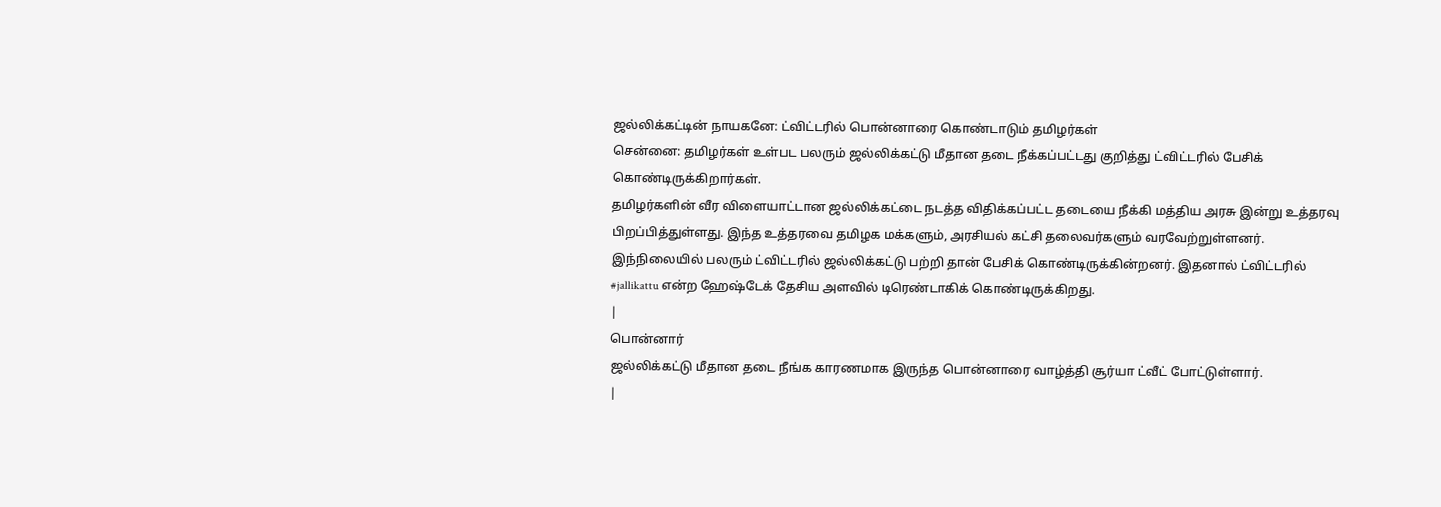ஜல்லிக்கட்டின் நாயகனே: ட்விட்டரில் பொன்னாரை கொண்டாடும் தமிழர்கள்
சென்னை: தமிழர்கள் உள்பட பலரும் ஜல்லிக்கட்டு மீதான தடை நீக்கப்பட்டது குறித்து ட்விட்டரில் பேசிக் கொண்டிருக்கிறார்கள்.
தமிழர்களின் வீர விளையாட்டான ஜல்லிக்கட்டை நடத்த விதிக்கப்பட்ட தடையை நீக்கி மத்திய அரசு இன்று உத்தரவு பிறப்பித்துள்ளது. இந்த உத்தரவை தமிழக மக்களும், அரசியல் கட்சி தலைவர்களும் வரவேற்றுள்ளனர்.
இந்நிலையில் பலரும் ட்விட்டரில் ஜல்லிக்கட்டு பற்றி தான் பேசிக் கொண்டிருக்கின்றனர். இதனால் ட்விட்டரில் #jallikattu என்ற ஹேஷ்டேக் தேசிய அளவில் டிரெண்டாகிக் கொண்டிருக்கிறது.
|
பொன்னார்
ஜல்லிக்கட்டு மீதான தடை நீங்க காரணமாக இருந்த பொன்னாரை வாழ்த்தி சூர்யா ட்வீட் போட்டுள்ளார்.
|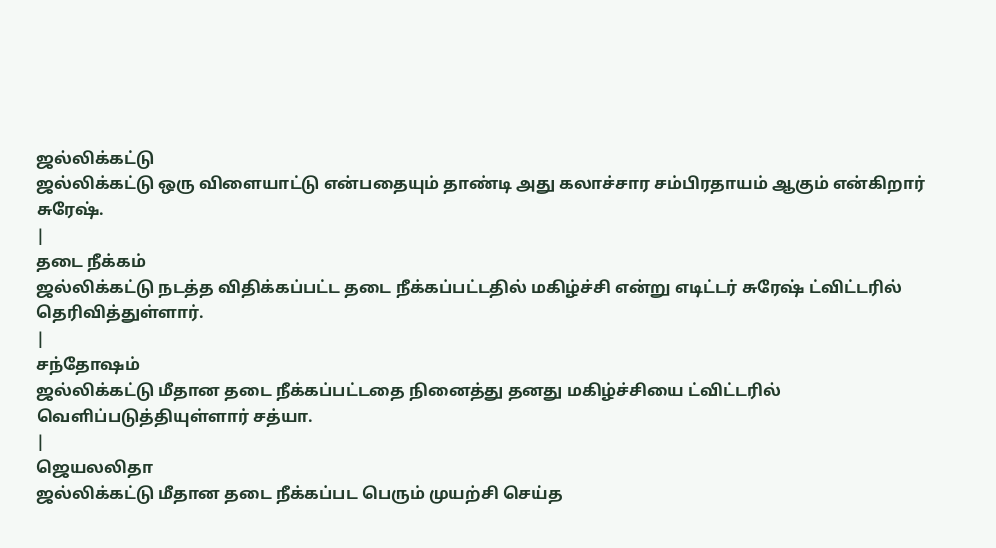ஜல்லிக்கட்டு
ஜல்லிக்கட்டு ஒரு விளையாட்டு என்பதையும் தாண்டி அது கலாச்சார சம்பிரதாயம் ஆகும் என்கிறார் சுரேஷ்.
|
தடை நீக்கம்
ஜல்லிக்கட்டு நடத்த விதிக்கப்பட்ட தடை நீக்கப்பட்டதில் மகிழ்ச்சி என்று எடிட்டர் சுரேஷ் ட்விட்டரில் தெரிவித்துள்ளார்.
|
சந்தோஷம்
ஜல்லிக்கட்டு மீதான தடை நீக்கப்பட்டதை நினைத்து தனது மகிழ்ச்சியை ட்விட்டரில் வெளிப்படுத்தியுள்ளார் சத்யா.
|
ஜெயலலிதா
ஜல்லிக்கட்டு மீதான தடை நீக்கப்பட பெரும் முயற்சி செய்த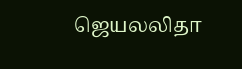ஜெயலலிதா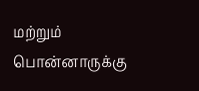மற்றும் பொன்னாருக்கு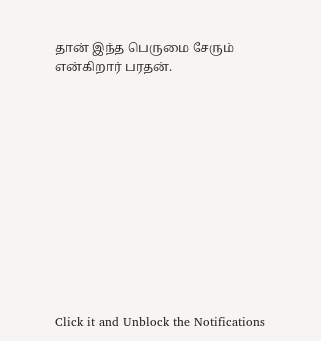தான் இந்த பெருமை சேரும் என்கிறார் பரதன்.












Click it and Unblock the Notifications